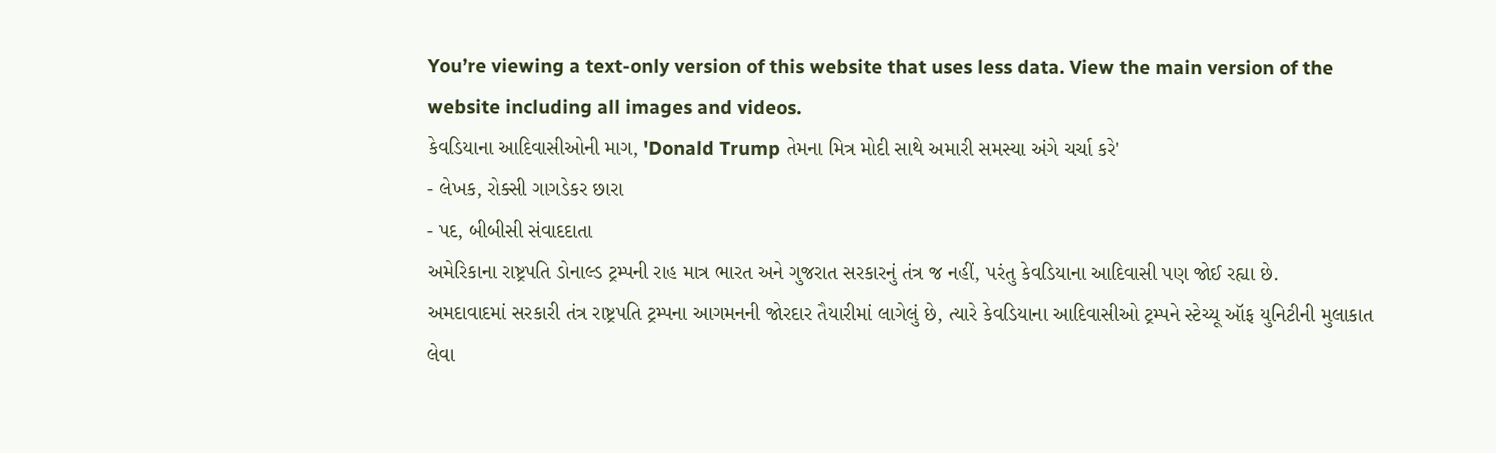You’re viewing a text-only version of this website that uses less data. View the main version of the website including all images and videos.
કેવડિયાના આદિવાસીઓની માગ, 'Donald Trump તેમના મિત્ર મોદી સાથે અમારી સમસ્યા અંગે ચર્ચા કરે'
- લેખક, રોક્સી ગાગડેકર છારા
- પદ, બીબીસી સંવાદદાતા
અમેરિકાના રાષ્ટ્રપતિ ડોનાલ્ડ ટ્રમ્પની રાહ માત્ર ભારત અને ગુજરાત સરકારનું તંત્ર જ નહીં, પરંતુ કેવડિયાના આદિવાસી પણ જોઈ રહ્યા છે.
અમદાવાદમાં સરકારી તંત્ર રાષ્ટ્રપતિ ટ્રમ્પના આગમનની જોરદાર તૈયારીમાં લાગેલું છે, ત્યારે કેવડિયાના આદિવાસીઓ ટ્રમ્પને સ્ટેચ્યૂ ઑફ યુનિટીની મુલાકાત લેવા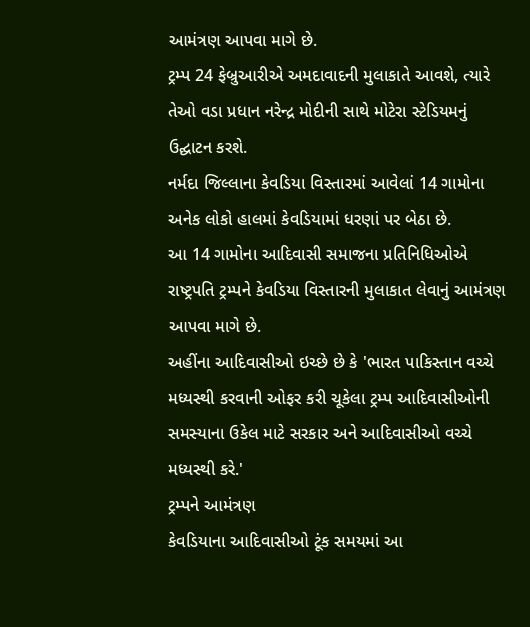આમંત્રણ આપવા માગે છે.
ટ્રમ્પ 24 ફેબ્રુઆરીએ અમદાવાદની મુલાકાતે આવશે, ત્યારે તેઓ વડા પ્રધાન નરેન્દ્ર મોદીની સાથે મોટેરા સ્ટેડિયમનું ઉદ્ઘાટન કરશે.
નર્મદા જિલ્લાના કેવડિયા વિસ્તારમાં આવેલાં 14 ગામોના અનેક લોકો હાલમાં કેવડિયામાં ધરણાં પર બેઠા છે.
આ 14 ગામોના આદિવાસી સમાજના પ્રતિનિધિઓએ રાષ્ટ્રપતિ ટ્રમ્પને કેવડિયા વિસ્તારની મુલાકાત લેવાનું આમંત્રણ આપવા માગે છે.
અહીંના આદિવાસીઓ ઇચ્છે છે કે 'ભારત પાકિસ્તાન વચ્ચે મધ્યસ્થી કરવાની ઓફર કરી ચૂકેલા ટ્રમ્પ આદિવાસીઓની સમસ્યાના ઉકેલ માટે સરકાર અને આદિવાસીઓ વચ્ચે મધ્યસ્થી કરે.'
ટ્રમ્પને આમંત્રણ
કેવડિયાના આદિવાસીઓ ટૂંક સમયમાં આ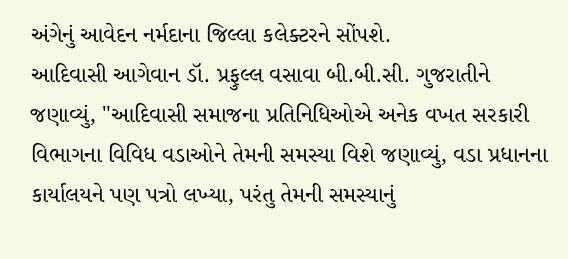અંગેનું આવેદન નર્મદાના જિલ્લા કલેક્ટરને સોંપશે.
આદિવાસી આગેવાન ડૉ. પ્રફુલ્લ વસાવા બી.બી.સી. ગુજરાતીને જણાવ્યું, "આદિવાસી સમાજના પ્રતિનિધિઓએ અનેક વખત સરકારી વિભાગના વિવિધ વડાઓને તેમની સમસ્યા વિશે જણાવ્યું, વડા પ્રધાનના કાર્યાલયને પણ પત્રો લખ્યા, પરંતુ તેમની સમસ્યાનું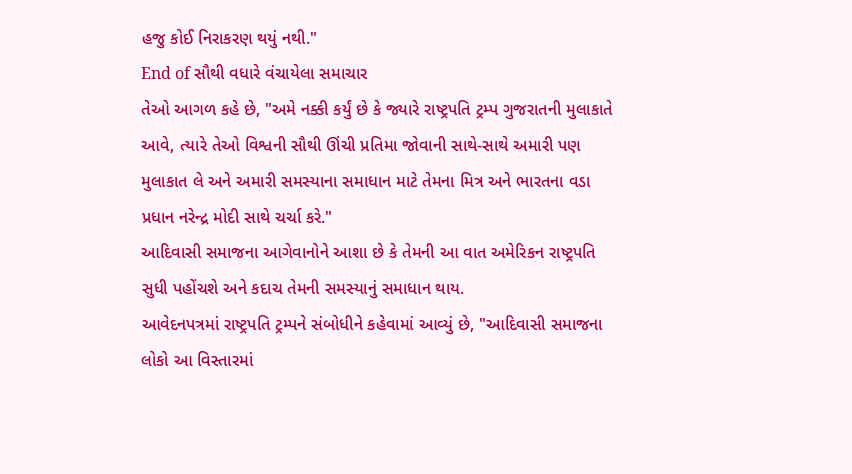હજુ કોઈ નિરાકરણ થયું નથી."
End of સૌથી વધારે વંચાયેલા સમાચાર
તેઓ આગળ કહે છે, "અમે નક્કી કર્યું છે કે જ્યારે રાષ્ટ્રપતિ ટ્રમ્પ ગુજરાતની મુલાકાતે આવે, ત્યારે તેઓ વિશ્વની સૌથી ઊંચી પ્રતિમા જોવાની સાથે-સાથે અમારી પણ મુલાકાત લે અને અમારી સમસ્યાના સમાધાન માટે તેમના મિત્ર અને ભારતના વડા પ્રધાન નરેન્દ્ર મોદી સાથે ચર્ચા કરે."
આદિવાસી સમાજના આગેવાનોને આશા છે કે તેમની આ વાત અમેરિકન રાષ્ટ્રપતિ સુધી પહોંચશે અને કદાચ તેમની સમસ્યાનું સમાધાન થાય.
આવેદનપત્રમાં રાષ્ટ્રપતિ ટ્રમ્પને સંબોધીને કહેવામાં આવ્યું છે, "આદિવાસી સમાજના લોકો આ વિસ્તારમાં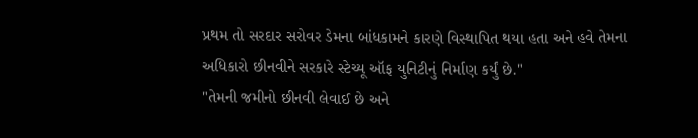પ્રથમ તો સરદાર સરોવર ડેમના બાંધકામને કારણે વિસ્થાપિત થયા હતા અને હવે તેમના અધિકારો છીનવીને સરકારે સ્ટેચ્યૂ ઑફ યુનિટીનું નિર્માણ કર્યું છે."
"તેમની જમીનો છીનવી લેવાઈ છે અને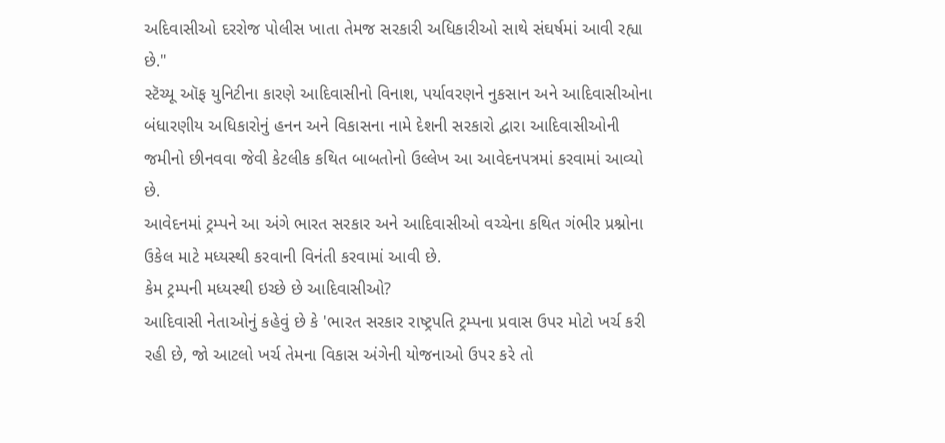અદિવાસીઓ દરરોજ પોલીસ ખાતા તેમજ સરકારી અધિકારીઓ સાથે સંઘર્ષમાં આવી રહ્યા છે."
સ્ટૅચ્યૂ ઑફ યુનિટીના કારણે આદિવાસીનો વિનાશ, પર્યાવરણને નુકસાન અને આદિવાસીઓના બંધારણીય અધિકારોનું હનન અને વિકાસના નામે દેશની સરકારો દ્વારા આદિવાસીઓની જમીનો છીનવવા જેવી કેટલીક કથિત બાબતોનો ઉલ્લેખ આ આવેદનપત્રમાં કરવામાં આવ્યો છે.
આવેદનમાં ટ્રમ્પને આ અંગે ભારત સરકાર અને આદિવાસીઓ વચ્ચેના કથિત ગંભીર પ્રશ્નોના ઉકેલ માટે મધ્યસ્થી કરવાની વિનંતી કરવામાં આવી છે.
કેમ ટ્રમ્પની મધ્યસ્થી ઇચ્છે છે આદિવાસીઓ?
આદિવાસી નેતાઓનું કહેવું છે કે 'ભારત સરકાર રાષ્ટ્રપતિ ટ્રમ્પના પ્રવાસ ઉપર મોટો ખર્ચ કરી રહી છે, જો આટલો ખર્ચ તેમના વિકાસ અંગેની યોજનાઓ ઉપર કરે તો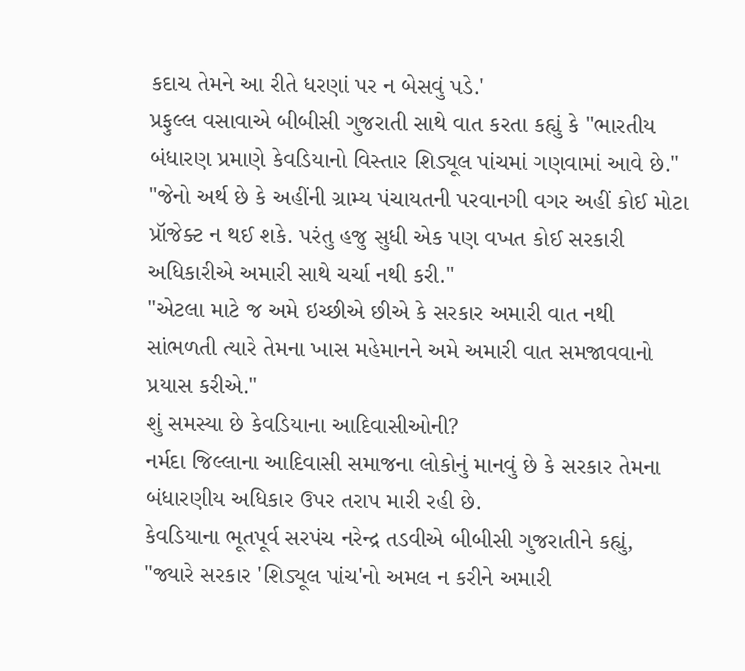કદાચ તેમને આ રીતે ધરણાં પર ન બેસવું પડે.'
પ્રફુલ્લ વસાવાએ બીબીસી ગુજરાતી સાથે વાત કરતા કહ્યું કે "ભારતીય બંધારણ પ્રમાણે કેવડિયાનો વિસ્તાર શિડ્યૂલ પાંચમાં ગણવામાં આવે છે."
"જેનો અર્થ છે કે અહીંની ગ્રામ્ય પંચાયતની પરવાનગી વગર અહીં કોઈ મોટા પ્રૉજેક્ટ ન થઈ શકે. પરંતુ હજુ સુધી એક પણ વખત કોઈ સરકારી અધિકારીએ અમારી સાથે ચર્ચા નથી કરી."
"એટલા માટે જ અમે ઇચ્છીએ છીએ કે સરકાર અમારી વાત નથી સાંભળતી ત્યારે તેમના ખાસ મહેમાનને અમે અમારી વાત સમજાવવાનો પ્રયાસ કરીએ."
શું સમસ્યા છે કેવડિયાના આદિવાસીઓની?
નર્મદા જિલ્લાના આદિવાસી સમાજના લોકોનું માનવું છે કે સરકાર તેમના બંધારણીય અધિકાર ઉપર તરાપ મારી રહી છે.
કેવડિયાના ભૂતપૂર્વ સરપંચ નરેન્દ્ર તડવીએ બીબીસી ગુજરાતીને કહ્યું, "જ્યારે સરકાર 'શિડ્યૂલ પાંચ'નો અમલ ન કરીને અમારી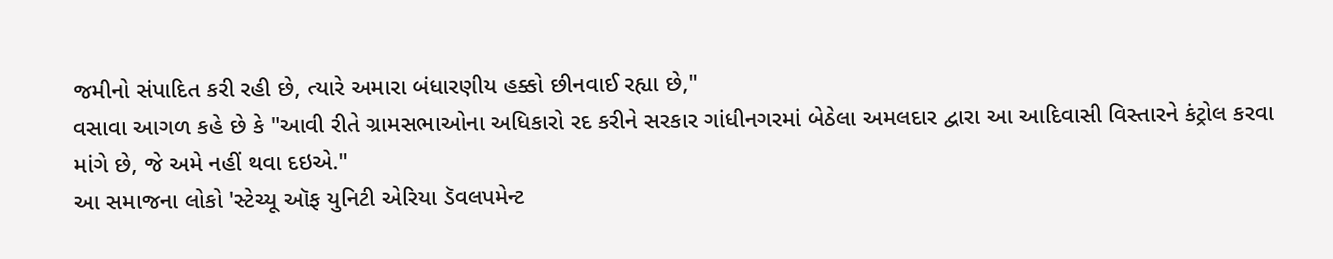જમીનો સંપાદિત કરી રહી છે, ત્યારે અમારા બંધારણીય હક્કો છીનવાઈ રહ્યા છે,"
વસાવા આગળ કહે છે કે "આવી રીતે ગ્રામસભાઓના અધિકારો રદ કરીને સરકાર ગાંધીનગરમાં બેઠેલા અમલદાર દ્વારા આ આદિવાસી વિસ્તારને કંટ્રોલ કરવા માંગે છે, જે અમે નહીં થવા દઇએ."
આ સમાજના લોકો 'સ્ટેચ્યૂ ઑફ યુનિટી એરિયા ડૅવલપમેન્ટ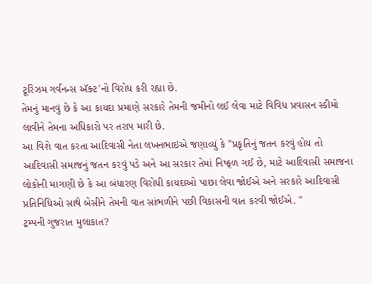ટૂરિઝમ ગર્વનન્સ ઍક્ટ'નો વિરોધ કરી રહ્યા છે.
તેમનું માનવું છે કે આ કાયદા પ્રમાણે સરકારે તેમની જમીનો લઈ લેવા માટે વિવિધ પ્રવાસન સ્કીમો લાવીને તેમના અધિકારો પર તરાપ મારી છે.
આ વિશે વાત કરતા આદિવાસી નેતા લખનભાઇએ જણાવ્યું કે "પ્રકૃતિનું જતન કરવું હોય તો આદિવાસી સમાજનું જતન કરવું પડે અને આ સરકાર તેમાં નિષ્ફળ ગઈ છે, માટે આદિવાસી સમાજના લોકોની માગણી છે કે આ બંધારણ વિરોધી કાયદાઓ પાછા લેવા જોઈએ અને સરકારે આદિવાસી પ્રતિનિધિઓ સાથે બેસીને તેમની વાત સાંભળીને પછી વિકાસની વાત કરવી જોઈએ. "
ટ્રમ્પની ગુજરાત મુલાકાત?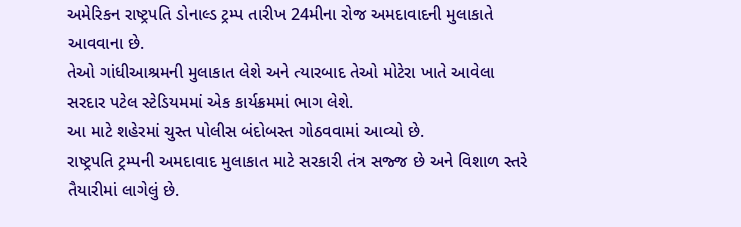અમેરિકન રાષ્ટ્રપતિ ડોનાલ્ડ ટ્રમ્પ તારીખ 24મીના રોજ અમદાવાદની મુલાકાતે આવવાના છે.
તેઓ ગાંધીઆશ્રમની મુલાકાત લેશે અને ત્યારબાદ તેઓ મોટેરા ખાતે આવેલા સરદાર પટેલ સ્ટેડિયમમાં એક કાર્યક્રમમાં ભાગ લેશે.
આ માટે શહેરમાં ચુસ્ત પોલીસ બંદોબસ્ત ગોઠવવામાં આવ્યો છે.
રાષ્ટ્રપતિ ટ્રમ્પની અમદાવાદ મુલાકાત માટે સરકારી તંત્ર સજ્જ છે અને વિશાળ સ્તરે તૈયારીમાં લાગેલું છે.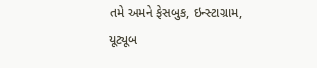તમે અમને ફેસબુક, ઇન્સ્ટાગ્રામ, યૂટ્યૂબ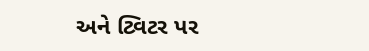અને ટ્વિટર પર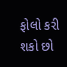ફોલો કરી શકો છો